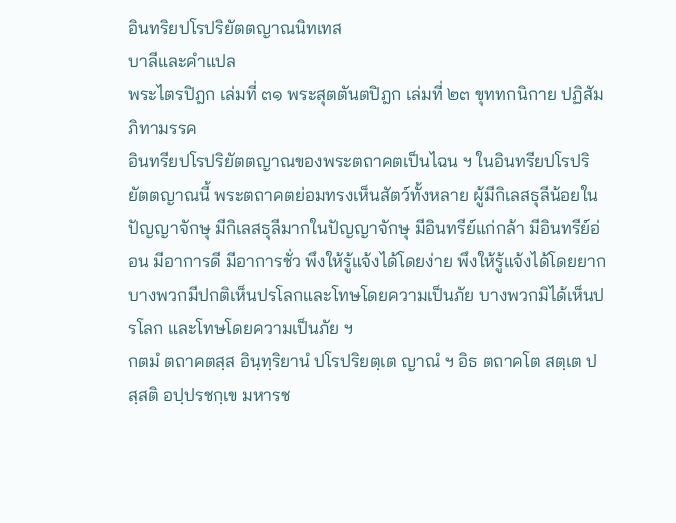อินทริยปโรปริยัตตญาณนิทเทส
บาลีและคำแปล
พระไตรปิฎก เล่มที่ ๓๑ พระสุตตันตปิฎก เล่มที่ ๒๓ ขุททกนิกาย ปฏิสัมภิทามรรค
อินทรียปโรปริยัตตญาณของพระตถาคตเป็นไฉน ฯ ในอินทรียปโรปริยัตตญาณนี้ พระตถาคตย่อมทรงเห็นสัตว์ทั้งหลาย ผู้มีกิเลสธุลีน้อยในปัญญาจักษุ มีกิเลสธุลีมากในปัญญาจักษุ มีอินทรีย์แก่กล้า มีอินทรีย์อ่อน มีอาการดี มีอาการชั่ว พึงให้รู้แจ้งได้โดยง่าย พึงให้รู้แจ้งได้โดยยาก บางพวกมีปกติเห็นปรโลกและโทษโดยความเป็นภัย บางพวกมิได้เห็นปรโลก และโทษโดยความเป็นภัย ฯ
กตมํ ตถาคตสฺส อินฺทฺริยานํ ปโรปริยตฺเต ญาณํ ฯ อิธ ตถาคโต สตฺเต ปสฺสติ อปฺปรชกฺเข มหารช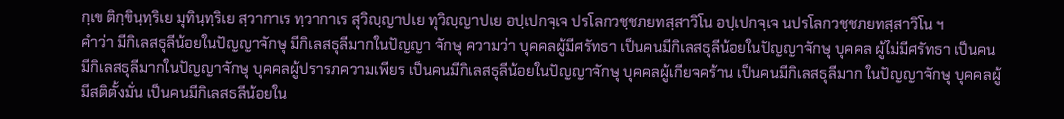กฺเข ติกฺขินฺทฺริเย มุทินฺทฺริเย สฺวากาเร ทฺวากาเร สุวิญฺญาปเย ทุวิญฺญาปเย อปฺเปกจฺเจ ปรโลกวชฺชภยทสฺสาวิโน อปฺเปกจฺเจ นปรโลกวชฺชภยทสฺสาวิโน ฯ
คำว่า มีกิเลสธุลีน้อยในปัญญาจักษุ มีกิเลสธุลีมากในปัญญา จักษุ ความว่า บุคคลผู้มีศรัทธา เป็นคนมีกิเลสธุลีน้อยในปัญญาจักษุ บุคคล ผู้ไม่มีศรัทธา เป็นคนมีกิเลสธุลีมากในปัญญาจักษุ บุคคลผู้ปรารภความเพียร เป็นคนมีกิเลสธุลีน้อยในปัญญาจักษุ บุคคลผู้เกียจคร้าน เป็นคนมีกิเลสธุลีมาก ในปัญญาจักษุ บุคคลผู้มีสติตั้งมั่น เป็นคนมีกิเลสธลีน้อยใน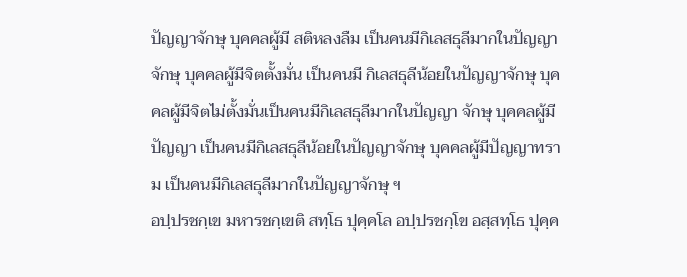ปัญญาจักษุ บุคคลผู้มี สติหลงลืม เป็นคนมีกิเลสธุลีมากในปัญญาจักษุ บุคคลผู้มีจิตตั้งมั่น เป็นคนมี กิเลสธุลีน้อยในปัญญาจักษุ บุคคลผู้มีจิตไม่ตั้งมั่นเป็นคนมีกิเลสธุลีมากในปัญญา จักษุ บุคคลผู้มีปัญญา เป็นคนมีกิเลสธุลีน้อยในปัญญาจักษุ บุคคลผู้มีปัญญาทราม เป็นคนมีกิเลสธุลีมากในปัญญาจักษุ ฯ
อปฺปรชกฺเข มหารชกฺเขติ สทฺโธ ปุคฺคโล อปฺปรชกฺโข อสฺสทฺโธ ปุคฺค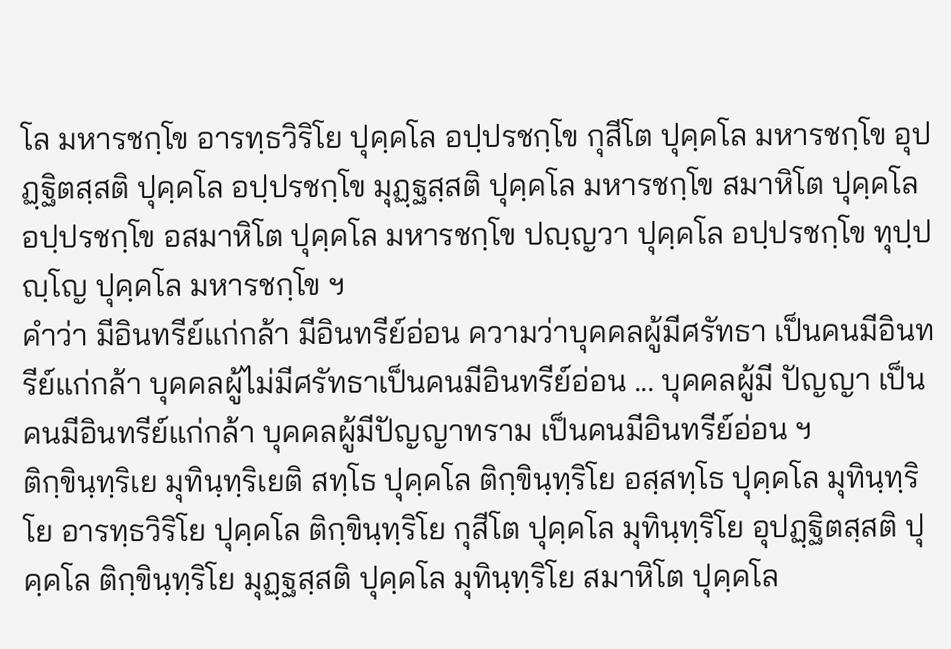โล มหารชกฺโข อารทฺธวิริโย ปุคฺคโล อปฺปรชกฺโข กุสีโต ปุคฺคโล มหารชกฺโข อุปฏฺฐิตสฺสติ ปุคฺคโล อปฺปรชกฺโข มุฏฺฐสฺสติ ปุคฺคโล มหารชกฺโข สมาหิโต ปุคฺคโล อปฺปรชกฺโข อสมาหิโต ปุคฺคโล มหารชกฺโข ปญฺญวา ปุคฺคโล อปฺปรชกฺโข ทุปฺปญฺโญ ปุคฺคโล มหารชกฺโข ฯ
คำว่า มีอินทรีย์แก่กล้า มีอินทรีย์อ่อน ความว่าบุคคลผู้มีศรัทธา เป็นคนมีอินทรีย์แก่กล้า บุคคลผู้ไม่มีศรัทธาเป็นคนมีอินทรีย์อ่อน ... บุคคลผู้มี ปัญญา เป็นคนมีอินทรีย์แก่กล้า บุคคลผู้มีปัญญาทราม เป็นคนมีอินทรีย์อ่อน ฯ
ติกฺขินฺทฺริเย มุทินฺทฺริเยติ สทฺโธ ปุคฺคโล ติกฺขินฺทฺริโย อสฺสทฺโธ ปุคฺคโล มุทินฺทฺริโย อารทฺธวิริโย ปุคฺคโล ติกฺขินฺทฺริโย กุสีโต ปุคฺคโล มุทินฺทฺริโย อุปฏฺฐิตสฺสติ ปุคฺคโล ติกฺขินฺทฺริโย มุฏฺฐสฺสติ ปุคฺคโล มุทินฺทฺริโย สมาหิโต ปุคฺคโล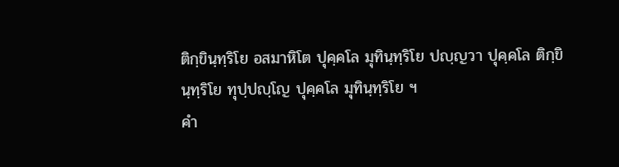ติกฺขินฺทฺริโย อสมาหิโต ปุคฺคโล มุทินฺทฺริโย ปญฺญวา ปุคฺคโล ติกฺขินฺทฺริโย ทุปฺปญฺโญ ปุคฺคโล มุทินฺทฺริโย ฯ
คำ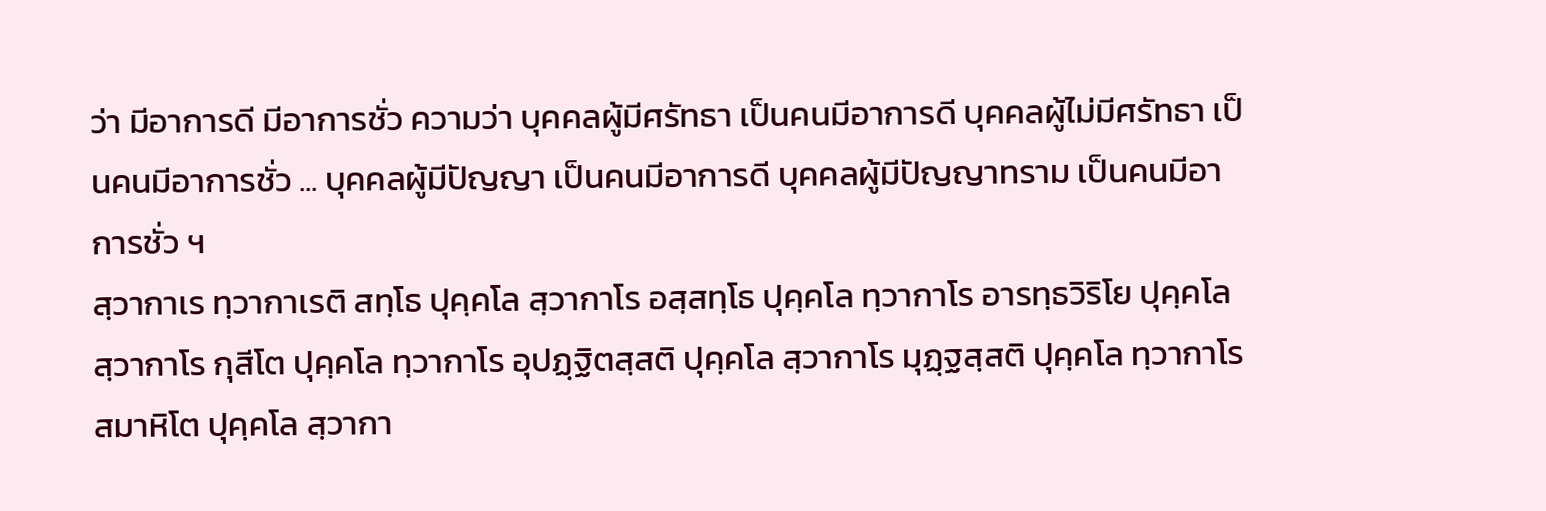ว่า มีอาการดี มีอาการชั่ว ความว่า บุคคลผู้มีศรัทธา เป็นคนมีอาการดี บุคคลผู้ไม่มีศรัทธา เป็นคนมีอาการชั่ว ... บุคคลผู้มีปัญญา เป็นคนมีอาการดี บุคคลผู้มีปัญญาทราม เป็นคนมีอาการชั่ว ฯ
สฺวากาเร ทฺวากาเรติ สทฺโธ ปุคฺคโล สฺวากาโร อสฺสทฺโธ ปุคฺคโล ทฺวากาโร อารทฺธวิริโย ปุคฺคโล สฺวากาโร กุสีโต ปุคฺคโล ทฺวากาโร อุปฏฺฐิตสฺสติ ปุคฺคโล สฺวากาโร มุฏฺฐสฺสติ ปุคฺคโล ทฺวากาโร สมาหิโต ปุคฺคโล สฺวากา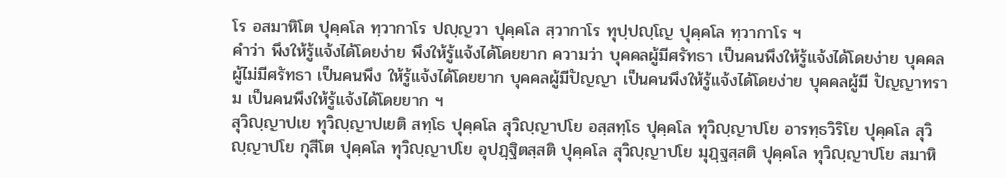โร อสมาหิโต ปุคฺคโล ทฺวากาโร ปญฺญวา ปุคฺคโล สฺวากาโร ทุปฺปญฺโญ ปุคฺคโล ทฺวากาโร ฯ
คำว่า พึงให้รู้แจ้งได้โดยง่าย พึงให้รู้แจ้งได้โดยยาก ความว่า บุคคลผู้มีศรัทธา เป็นคนพึงให้รู้แจ้งได้โดยง่าย บุคคลผู้ไม่มีศรัทธา เป็นคนพึง ให้รู้แจ้งได้โดยยาก บุคคลผู้มีปัญญา เป็นคนพึงให้รู้แจ้งได้โดยง่าย บุคคลผู้มี ปัญญาทราม เป็นคนพึงให้รู้แจ้งได้โดยยาก ฯ
สุวิญฺญาปเย ทุวิญฺญาปเยติ สทฺโธ ปุคฺคโล สุวิญฺญาปโย อสฺสทฺโธ ปุคฺคโล ทุวิญฺญาปโย อารทฺธวิริโย ปุคฺคโล สุวิญฺญาปโย กุสีโต ปุคฺคโล ทุวิญฺญาปโย อุปฏฺฐิตสฺสติ ปุคฺคโล สุวิญฺญาปโย มุฏฺฐสฺสติ ปุคฺคโล ทุวิญฺญาปโย สมาหิ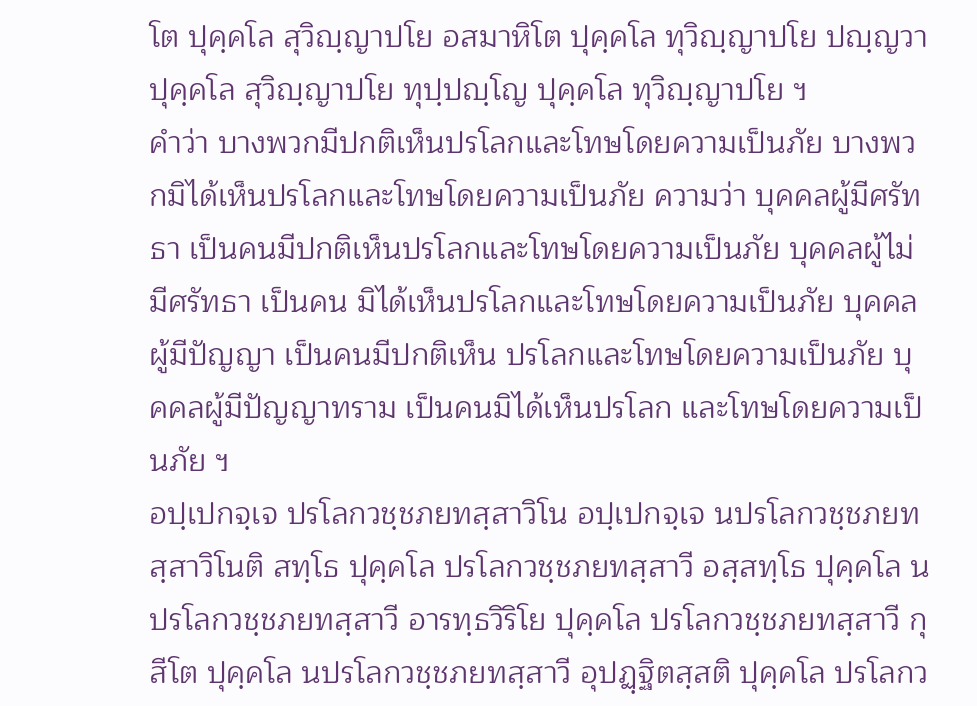โต ปุคฺคโล สุวิญฺญาปโย อสมาหิโต ปุคฺคโล ทุวิญฺญาปโย ปญฺญวา ปุคฺคโล สุวิญฺญาปโย ทุปฺปญฺโญ ปุคฺคโล ทุวิญฺญาปโย ฯ
คำว่า บางพวกมีปกติเห็นปรโลกและโทษโดยความเป็นภัย บางพวกมิได้เห็นปรโลกและโทษโดยความเป็นภัย ความว่า บุคคลผู้มีศรัทธา เป็นคนมีปกติเห็นปรโลกและโทษโดยความเป็นภัย บุคคลผู้ไม่มีศรัทธา เป็นคน มิได้เห็นปรโลกและโทษโดยความเป็นภัย บุคคลผู้มีปัญญา เป็นคนมีปกติเห็น ปรโลกและโทษโดยความเป็นภัย บุคคลผู้มีปัญญาทราม เป็นคนมิได้เห็นปรโลก และโทษโดยความเป็นภัย ฯ
อปฺเปกจฺเจ ปรโลกวชฺชภยทสฺสาวิโน อปฺเปกจฺเจ นปรโลกวชฺชภยทสฺสาวิโนติ สทฺโธ ปุคฺคโล ปรโลกวชฺชภยทสฺสาวี อสฺสทฺโธ ปุคฺคโล นปรโลกวชฺชภยทสฺสาวี อารทฺธวิริโย ปุคฺคโล ปรโลกวชฺชภยทสฺสาวี กุสีโต ปุคฺคโล นปรโลกวชฺชภยทสฺสาวี อุปฏฺฐิตสฺสติ ปุคฺคโล ปรโลกว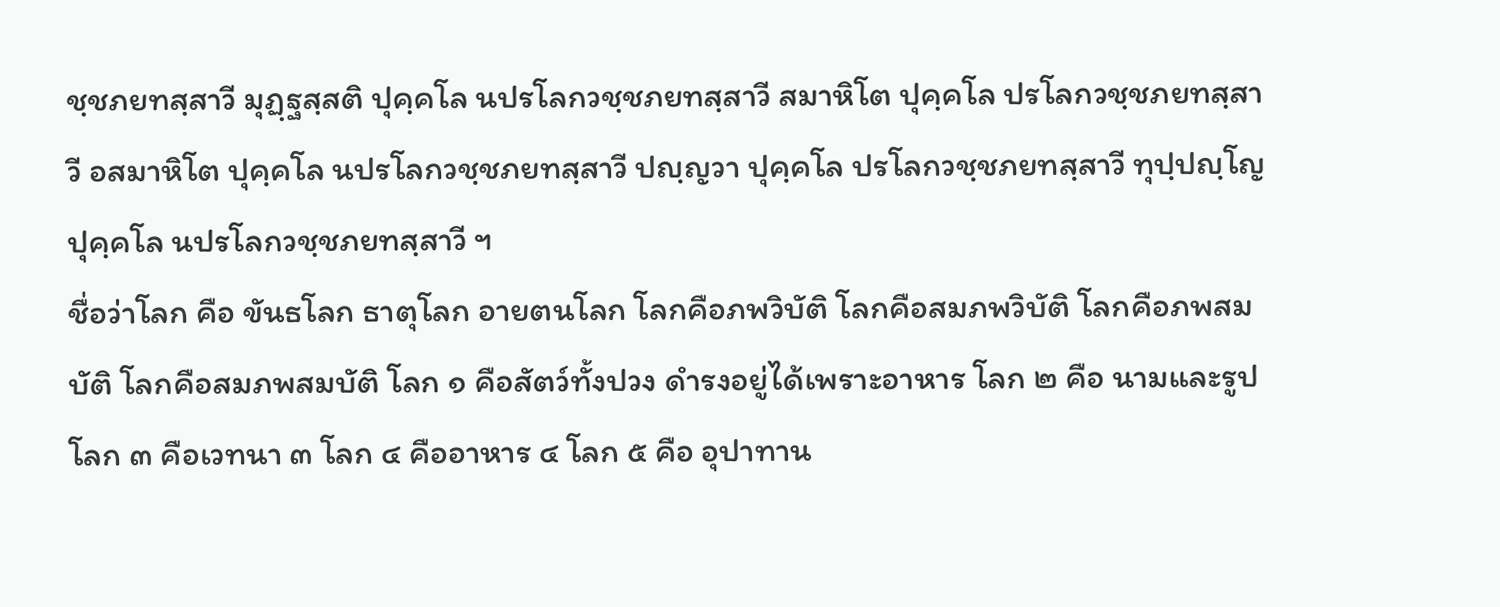ชฺชภยทสฺสาวี มุฏฺฐสฺสติ ปุคฺคโล นปรโลกวชฺชภยทสฺสาวี สมาหิโต ปุคฺคโล ปรโลกวชฺชภยทสฺสาวี อสมาหิโต ปุคฺคโล นปรโลกวชฺชภยทสฺสาวี ปญฺญวา ปุคฺคโล ปรโลกวชฺชภยทสฺสาวี ทุปฺปญฺโญ ปุคฺคโล นปรโลกวชฺชภยทสฺสาวี ฯ
ชื่อว่าโลก คือ ขันธโลก ธาตุโลก อายตนโลก โลกคือภพวิบัติ โลกคือสมภพวิบัติ โลกคือภพสมบัติ โลกคือสมภพสมบัติ โลก ๑ คือสัตว์ทั้งปวง ดำรงอยู่ได้เพราะอาหาร โลก ๒ คือ นามและรูป โลก ๓ คือเวทนา ๓ โลก ๔ คืออาหาร ๔ โลก ๕ คือ อุปาทาน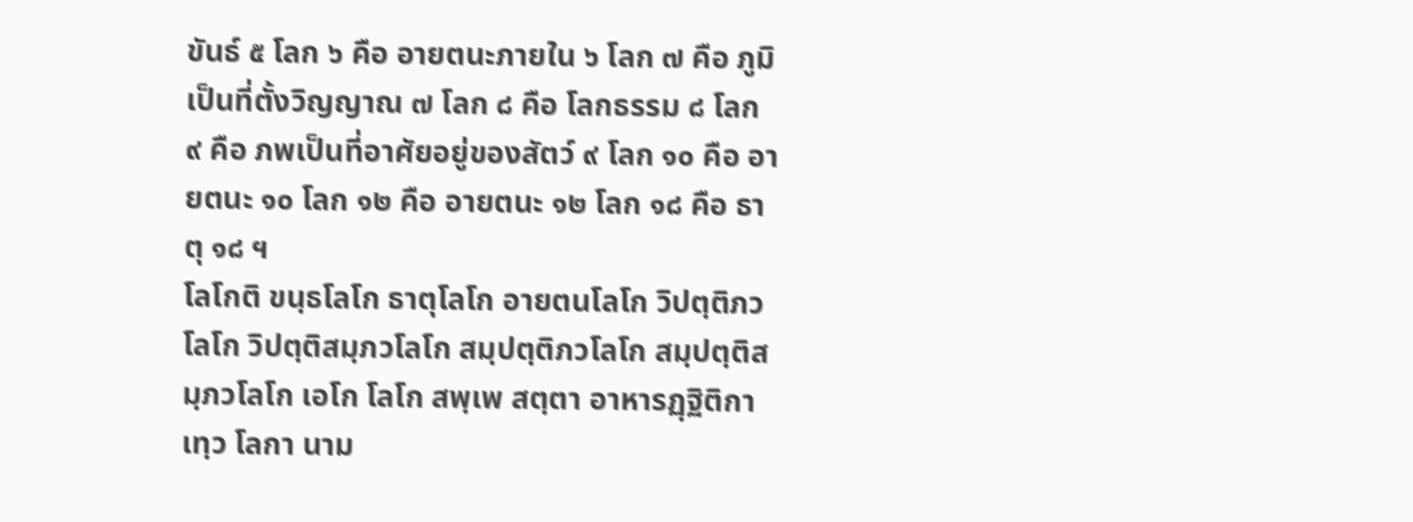ขันธ์ ๕ โลก ๖ คือ อายตนะภายใน ๖ โลก ๗ คือ ภูมิเป็นที่ตั้งวิญญาณ ๗ โลก ๘ คือ โลกธรรม ๘ โลก ๙ คือ ภพเป็นที่อาศัยอยู่ของสัตว์ ๙ โลก ๑๐ คือ อายตนะ ๑๐ โลก ๑๒ คือ อายตนะ ๑๒ โลก ๑๘ คือ ธาตุ ๑๘ ฯ
โลโกติ ขนฺธโลโก ธาตุโลโก อายตนโลโก วิปตฺติภวโลโก วิปตฺติสมฺภวโลโก สมฺปตฺติภวโลโก สมฺปตฺติสมฺภวโลโก เอโก โลโก สพฺเพ สตฺตา อาหารฏฺฐิติกา เทฺว โลกา นาม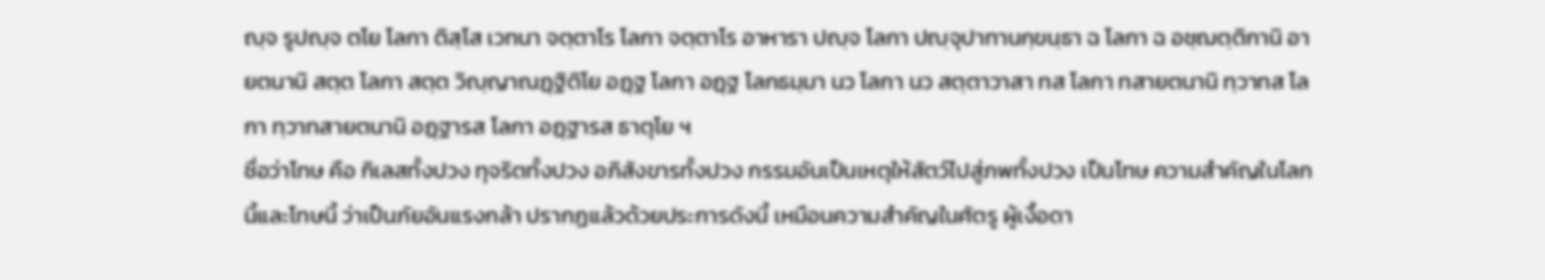ญฺจ รูปญฺจ ตโย โลกา ติสฺโส เวทนา จตฺตาโร โลกา จตฺตาโร อาหารา ปญฺจ โลกา ปญฺจุปาทานกฺขนฺธา ฉ โลกา ฉ อชฺฌตฺติกานิ อายตนานิ สตฺต โลกา สตฺต วิญฺญาณฏฺฐิติโย อฏฺฐ โลกา อฏฺฐ โลกธมฺมา นว โลกา นว สตฺตาวาสา ทส โลกา ทสายตนานิ ทฺวาทส โลกา ทฺวาทสายตนานิ อฏฺฐารส โลกา อฏฺฐารส ธาตุโย ฯ
ชื่อว่าโทษ คือ กิเลสทั้งปวง ทุจริตทั้งปวง อภิสังขารทั้งปวง กรรมอันเป็นเหตุให้สัตว์ไปสู่ภพทั้งปวง เป็นโทษ ความสำคัญในโลกนี้และโทษนี้ ว่าเป็นภัยอันแรงกล้า ปรากฏแล้วด้วยประการดังนี้ เหมือนความสำคัญในศัตรู ผู้เงื้อดา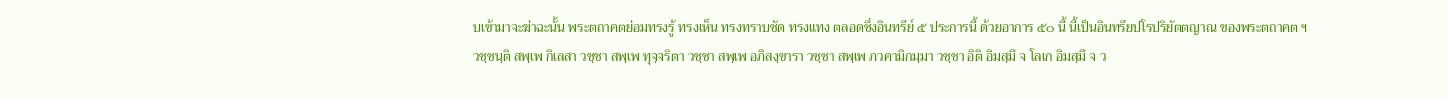บเข้ามาจะฆ่าฉะนั้น พระตถาคตย่อมทรงรู้ ทรงเห็น ทรงทราบชัด ทรงแทง ตลอดซึ่งอินทรีย์ ๕ ประการนี้ ด้วยอาการ ๕๐ นี้ นี้เป็นอินทรียปโรปริยัตตญาณ ของพระตถาคต ฯ
วชฺชนฺติ สพฺเพ กิเลสา วชฺชา สพฺเพ ทุจฺจริตา วชฺชา สพฺเพ อภิสงฺขารา วชฺชา สพฺเพ ภวคามิกมฺมา วชฺชา อิติ อิมสฺมึ จ โลเก อิมสฺมึ จ ว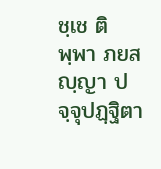ชฺเช ติพฺพา ภยสญฺญา ปจฺจุปฏฺฐิตา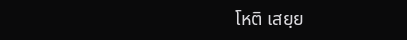โหติ เสยฺย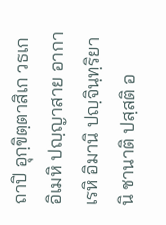ถาปิ อุกฺขิตฺตาสิเก วธเก อิเมหิ ปญฺญาสาย อากาเรหิ อิมานิ ปญฺจินฺทฺริยานิ ชานาติ ปสฺสติ อ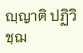ญฺญาติ ปฏิวิชฺฌ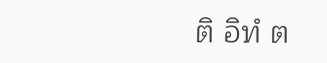ติ อิทํ ต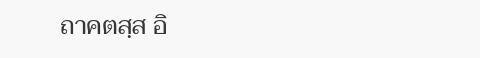ถาคตสฺส อิ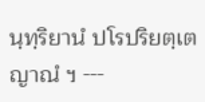นฺทฺริยานํ ปโรปริยตฺเต ญาณํ ฯ ---